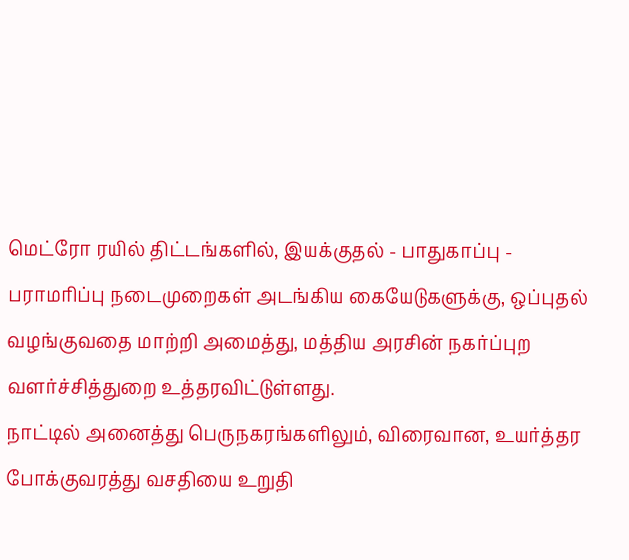மெட்ரோ ரயில் திட்டங்களில், இயக்குதல் - பாதுகாப்பு - பராமரிப்பு நடைமுறைகள் அடங்கிய கையேடுகளுக்கு, ஒப்புதல் வழங்குவதை மாற்றி அமைத்து, மத்திய அரசின் நகர்ப்புற வளர்ச்சித்துறை உத்தரவிட்டுள்ளது.
நாட்டில் அனைத்து பெருநகரங்களிலும், விரைவான, உயர்த்தர போக்குவரத்து வசதியை உறுதி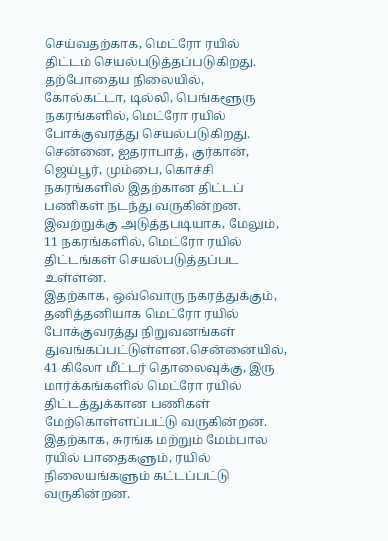செய்வதற்காக, மெட்ரோ ரயில் திட்டம் செயல்படுத்தப்படுகிறது. தற்போதைய நிலையில், கோல்கட்டா, டில்லி, பெங்களூரு நகரங்களில், மெட்ரோ ரயில் போக்குவரத்து செயல்படுகிறது.
சென்னை, ஐதராபாத், குர்கான், ஜெய்பூர், மும்பை, கொச்சி நகரங்களில் இதற்கான திட்டப் பணிகள் நடந்து வருகின்றன. இவற்றுக்கு அடுத்தபடியாக, மேலும், 11 நகரங்களில், மெட்ரோ ரயில் திட்டங்கள் செயல்படுத்தப்பட உள்ளன.
இதற்காக, ஒவ்வொரு நகரத்துக்கும், தனித்தனியாக மெட்ரோ ரயில் போக்குவரத்து நிறுவனங்கள் துவங்கப்பட்டுள்ளன.சென்னையில், 41 கிலோ மீட்டர் தொலைவுக்கு, இரு மார்க்கங்களில் மெட்ரோ ரயில் திட்டத்துக்கான பணிகள் மேற்கொள்ளப்பட்டு வருகின்றன.
இதற்காக, சுரங்க மற்றும் மேம்பால ரயில் பாதைகளும், ரயில் நிலையங்களும் கட்டப்பட்டு வருகின்றன.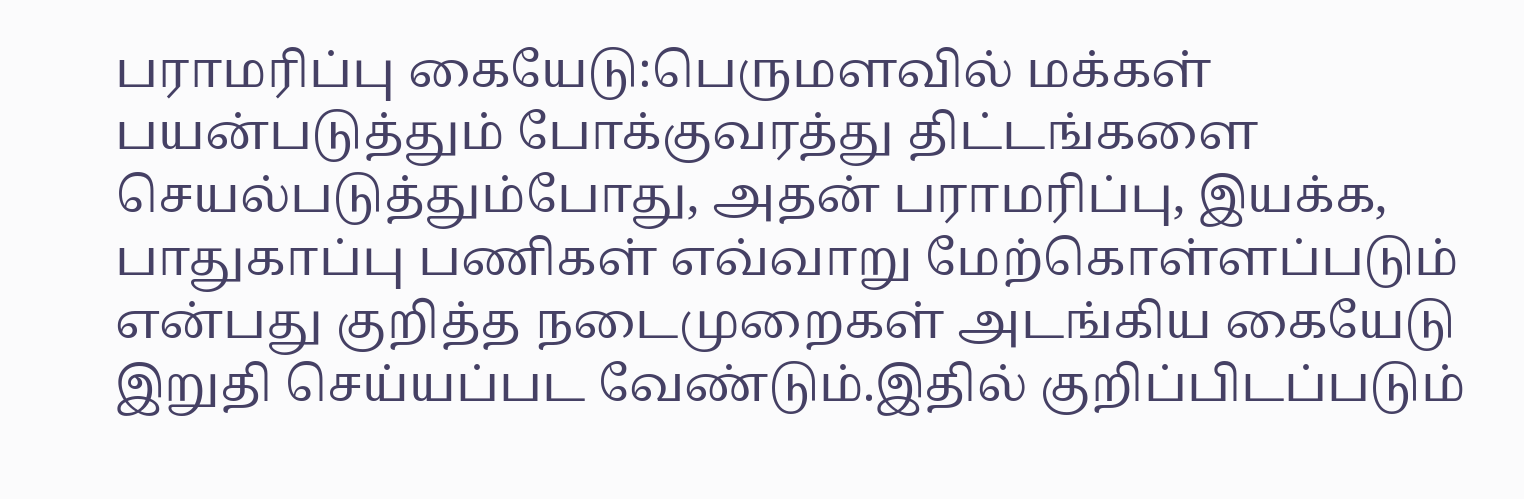பராமரிப்பு கையேடு:பெருமளவில் மக்கள் பயன்படுத்தும் போக்குவரத்து திட்டங்களை செயல்படுத்தும்போது, அதன் பராமரிப்பு, இயக்க, பாதுகாப்பு பணிகள் எவ்வாறு மேற்கொள்ளப்படும் என்பது குறித்த நடைமுறைகள் அடங்கிய கையேடு இறுதி செய்யப்பட வேண்டும்.இதில் குறிப்பிடப்படும்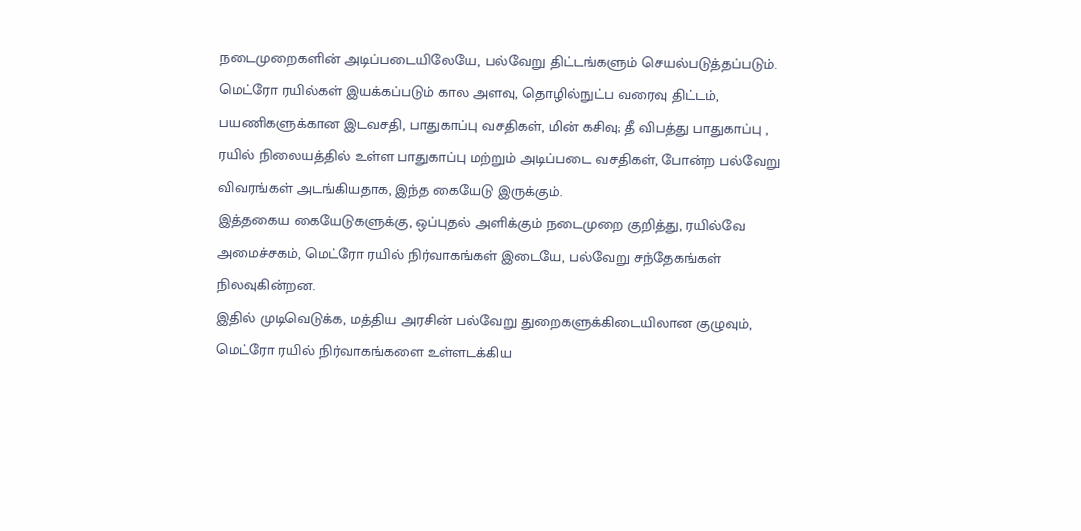நடைமுறைகளின் அடிப்படையிலேயே, பல்வேறு திட்டங்களும் செயல்படுத்தப்படும்.
மெட்ரோ ரயில்கள் இயக்கப்படும் கால அளவு, தொழில்நுட்ப வரைவு திட்டம், பயணிகளுக்கான இடவசதி, பாதுகாப்பு வசதிகள், மின் கசிவு; தீ விபத்து பாதுகாப்பு , ரயில் நிலையத்தில் உள்ள பாதுகாப்பு மற்றும் அடிப்படை வசதிகள், போன்ற பல்வேறு விவரங்கள் அடங்கியதாக, இந்த கையேடு இருக்கும்.
இத்தகைய கையேடுகளுக்கு, ஒப்புதல் அளிக்கும் நடைமுறை குறித்து, ரயில்வே அமைச்சகம், மெட்ரோ ரயில் நிர்வாகங்கள் இடையே, பல்வேறு சந்தேகங்கள் நிலவுகின்றன.
இதில் முடிவெடுக்க, மத்திய அரசின் பல்வேறு துறைகளுக்கிடையிலான குழுவும், மெட்ரோ ரயில் நிர்வாகங்களை உள்ளடக்கிய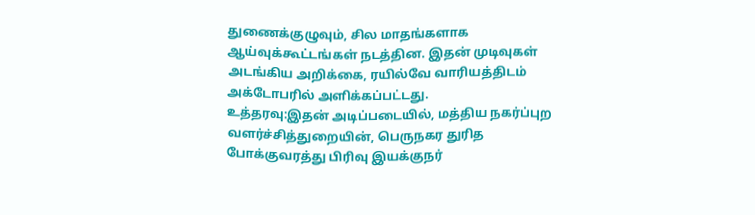துணைக்குழுவும், சில மாதங்களாக ஆய்வுக்கூட்டங்கள் நடத்தின. இதன் முடிவுகள் அடங்கிய அறிக்கை, ரயில்வே வாரியத்திடம் அக்டோபரில் அளிக்கப்பட்டது.
உத்தரவு:இதன் அடிப்படையில், மத்திய நகர்ப்புற வளர்ச்சித்துறையின், பெருநகர துரித போக்குவரத்து பிரிவு இயக்குநர்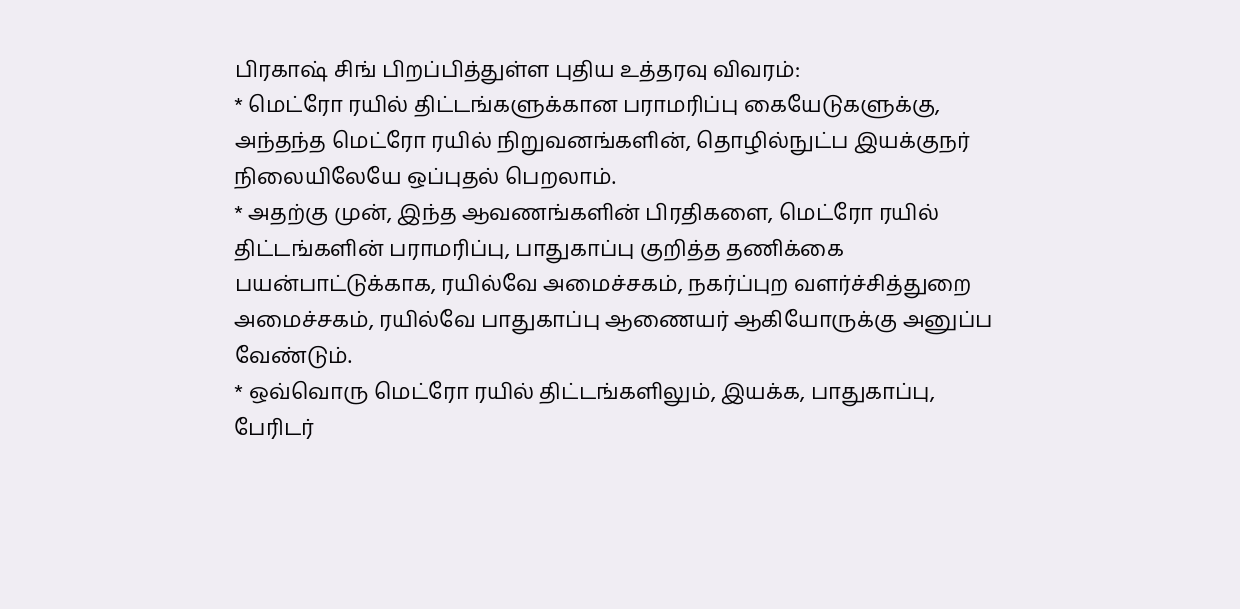பிரகாஷ் சிங் பிறப்பித்துள்ள புதிய உத்தரவு விவரம்:
* மெட்ரோ ரயில் திட்டங்களுக்கான பராமரிப்பு கையேடுகளுக்கு, அந்தந்த மெட்ரோ ரயில் நிறுவனங்களின், தொழில்நுட்ப இயக்குநர் நிலையிலேயே ஒப்புதல் பெறலாம்.
* அதற்கு முன், இந்த ஆவணங்களின் பிரதிகளை, மெட்ரோ ரயில் திட்டங்களின் பராமரிப்பு, பாதுகாப்பு குறித்த தணிக்கை பயன்பாட்டுக்காக, ரயில்வே அமைச்சகம், நகர்ப்புற வளர்ச்சித்துறை அமைச்சகம், ரயில்வே பாதுகாப்பு ஆணையர் ஆகியோருக்கு அனுப்ப வேண்டும்.
* ஒவ்வொரு மெட்ரோ ரயில் திட்டங்களிலும், இயக்க, பாதுகாப்பு, பேரிடர்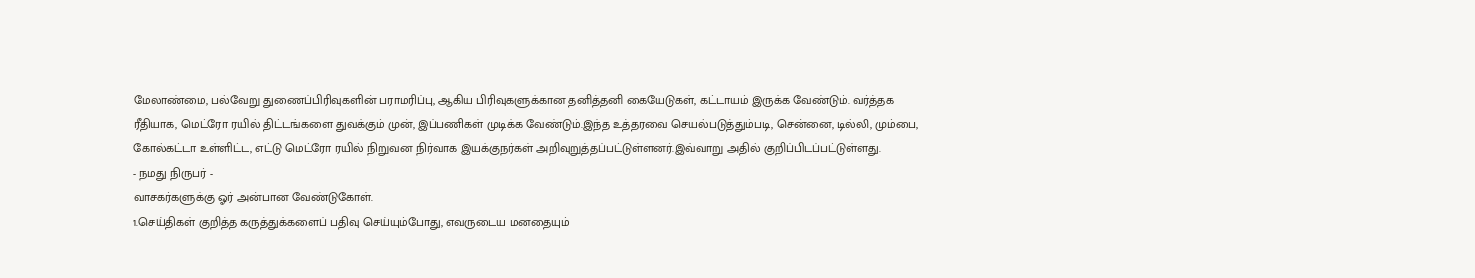மேலாண்மை, பல்வேறு துணைப்பிரிவுகளின் பராமரிப்பு, ஆகிய பிரிவுகளுக்கான தனித்தனி கையேடுகள், கட்டாயம் இருக்க வேண்டும். வர்த்தக ரீதியாக, மெட்ரோ ரயில் திட்டங்களை துவக்கும் முன், இப்பணிகள் முடிக்க வேண்டும்.இந்த உத்தரவை செயல்படுத்தும்படி, சென்னை, டில்லி, மும்பை, கோல்கட்டா உள்ளிட்ட, எட்டு மெட்ரோ ரயில் நிறுவன நிர்வாக இயக்குநர்கள் அறிவுறுத்தப்பட்டுள்ளனர்.இவ்வாறு அதில் குறிப்பிடப்பட்டுள்ளது.
- நமது நிருபர் -
வாசகர்களுக்கு ஓர் அன்பான வேண்டுகோள்.
1.செய்திகள் குறித்த கருத்துக்களைப் பதிவு செய்யும்போது, எவருடைய மனதையும்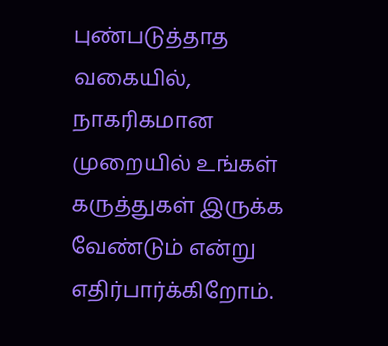புண்படுத்தாத வகையில், நாகரிகமான முறையில் உங்கள் கருத்துகள் இருக்க வேண்டும் என்று எதிர்பார்க்கிறோம்.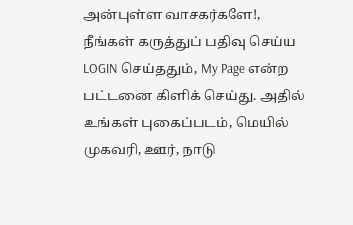அன்புள்ள வாசகர்களே!,
நீங்கள் கருத்துப் பதிவு செய்ய LOGIN செய்ததும், My Page என்ற பட்டனை கிளிக் செய்து. அதில் உங்கள் புகைப்படம், மெயில் முகவரி, ஊர், நாடு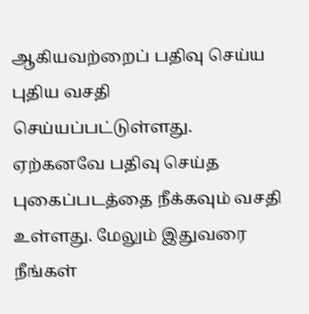ஆகியவற்றைப் பதிவு செய்ய புதிய வசதி செய்யப்பட்டுள்ளது. ஏற்கனவே பதிவு செய்த புகைப்படத்தை நீக்கவும் வசதி உள்ளது. மேலும் இதுவரை நீங்கள்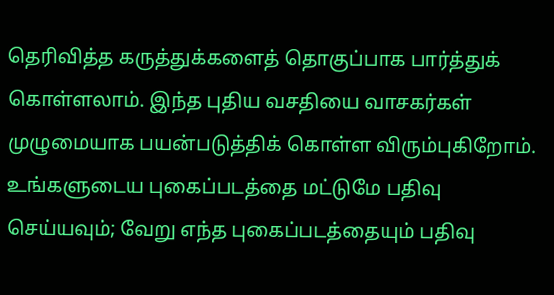தெரிவித்த கருத்துக்களைத் தொகுப்பாக பார்த்துக் கொள்ளலாம். இந்த புதிய வசதியை வாசகர்கள் முழுமையாக பயன்படுத்திக் கொள்ள விரும்புகிறோம். உங்களுடைய புகைப்படத்தை மட்டுமே பதிவு செய்யவும்; வேறு எந்த புகைப்படத்தையும் பதிவு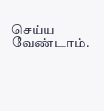செய்ய வேண்டாம்.